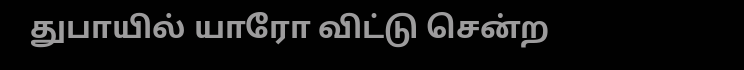துபாயில் யாரோ விட்டு சென்ற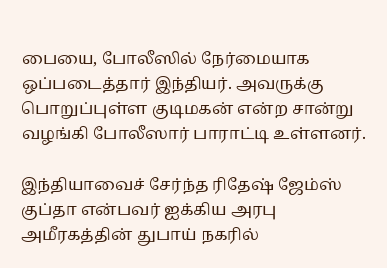பையை, போலீஸில் நேர்மையாக ஒப்படைத்தார் இந்தியர். அவருக்கு பொறுப்புள்ள குடிமகன் என்ற சான்று வழங்கி போலீஸார் பாராட்டி உள்ளனர்.

இந்தியாவைச் சேர்ந்த ரிதேஷ் ஜேம்ஸ் குப்தா என்பவர் ஐக்கிய அரபு அமீரகத்தின் துபாய் நகரில்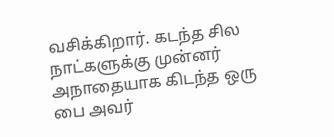வசிக்கிறார். கடந்த சில நாட்களுக்கு முன்னர் அநாதையாக கிடந்த ஒரு பை அவர்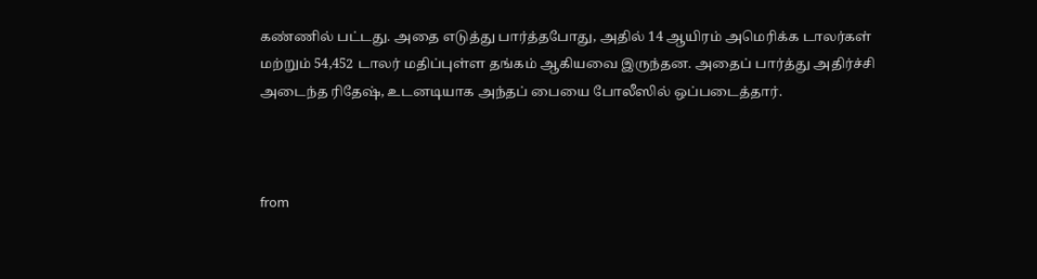கண்ணில் பட்டது. அதை எடுத்து பார்த்தபோது, அதில் 14 ஆயிரம் அமெரிக்க டாலர்கள் மற்றும் 54,452 டாலர் மதிப்புள்ள தங்கம் ஆகியவை இருந்தன. அதைப் பார்த்து அதிர்ச்சி அடைந்த ரிதேஷ், உடனடியாக அந்தப் பையை போலீஸில் ஒப்படைத்தார்.



from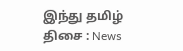இந்து தமிழ் திசை : News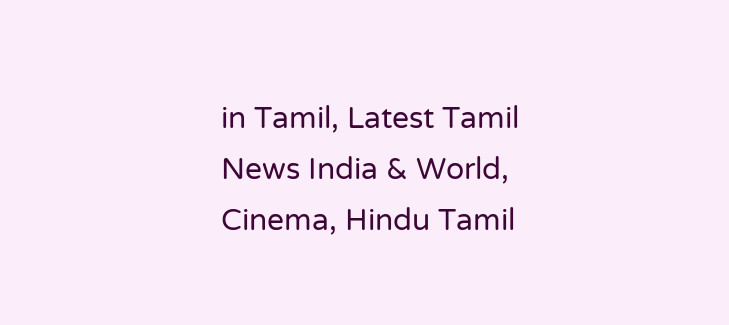in Tamil, Latest Tamil News India & World, Cinema, Hindu Tamil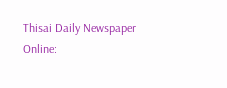Thisai Daily Newspaper Online: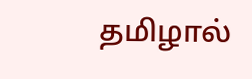தமிழால்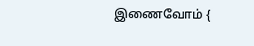இணைவோம் {